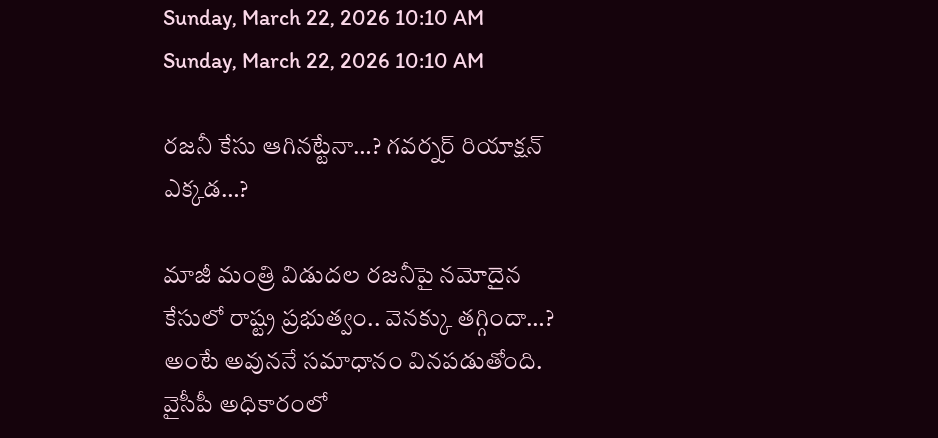Sunday, March 22, 2026 10:10 AM
Sunday, March 22, 2026 10:10 AM

రజనీ కేసు ఆగినట్టేనా…? గవర్నర్ రియాక్షన్ ఎక్కడ…?

మాజీ మంత్రి విడుదల రజనీపై నమోదైన కేసులో రాష్ట్ర ప్రభుత్వం.. వెనక్కు తగ్గిందా…? అంటే అవుననే సమాధానం వినపడుతోంది. వైసీపీ అధికారంలో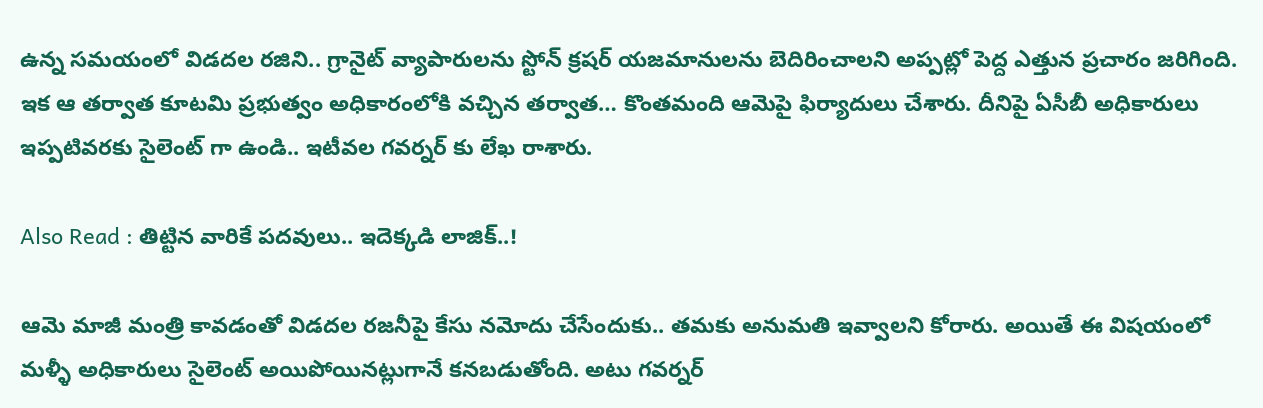ఉన్న సమయంలో విడదల రజిని.. గ్రానైట్ వ్యాపారులను స్టోన్ క్రషర్ యజమానులను బెదిరించాలని అప్పట్లో పెద్ద ఎత్తున ప్రచారం జరిగింది. ఇక ఆ తర్వాత కూటమి ప్రభుత్వం అధికారంలోకి వచ్చిన తర్వాత… కొంతమంది ఆమెపై ఫిర్యాదులు చేశారు. దీనిపై ఏసీబీ అధికారులు ఇప్పటివరకు సైలెంట్ గా ఉండి.. ఇటీవల గవర్నర్ కు లేఖ రాశారు.

Also Read : తిట్టిన వారికే పదవులు.. ఇదెక్కడి లాజిక్..!

ఆమె మాజీ మంత్రి కావడంతో విడదల రజనీపై కేసు నమోదు చేసేందుకు.. తమకు అనుమతి ఇవ్వాలని కోరారు. అయితే ఈ విషయంలో మళ్ళీ అధికారులు సైలెంట్ అయిపోయినట్లుగానే కనబడుతోంది. అటు గవర్నర్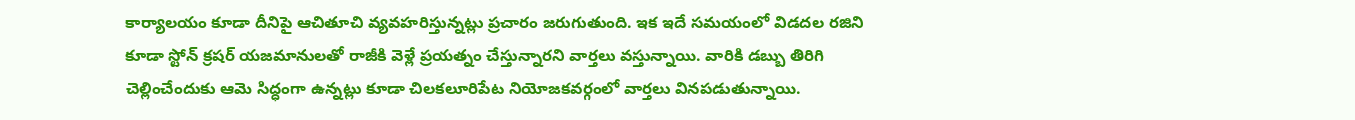కార్యాలయం కూడా దీనిపై ఆచితూచి వ్యవహరిస్తున్నట్లు ప్రచారం జరుగుతుంది. ఇక ఇదే సమయంలో విడదల రజిని కూడా స్టోన్ క్రషర్ యజమానులతో రాజీకి వెళ్లే ప్రయత్నం చేస్తున్నారని వార్తలు వస్తున్నాయి. వారికి డబ్బు తిరిగి చెల్లించేందుకు ఆమె సిద్ధంగా ఉన్నట్లు కూడా చిలకలూరిపేట నియోజకవర్గంలో వార్తలు వినపడుతున్నాయి.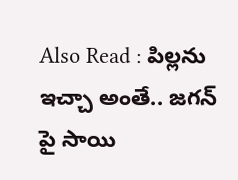Also Read : పిల్లను ఇచ్చా అంతే.. జగన్ పై సాయి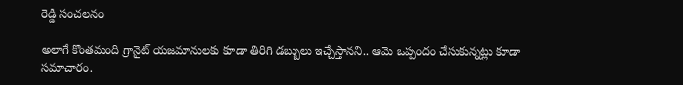రెడ్డి సంచలనం

అలాగే కొంతమంది గ్రానైట్ యజమానులకు కూడా తిరిగి డబ్బులు ఇచ్చేస్తానని.. ఆమె ఒప్పందం చేసుకున్నట్లు కూడా సమాచారం.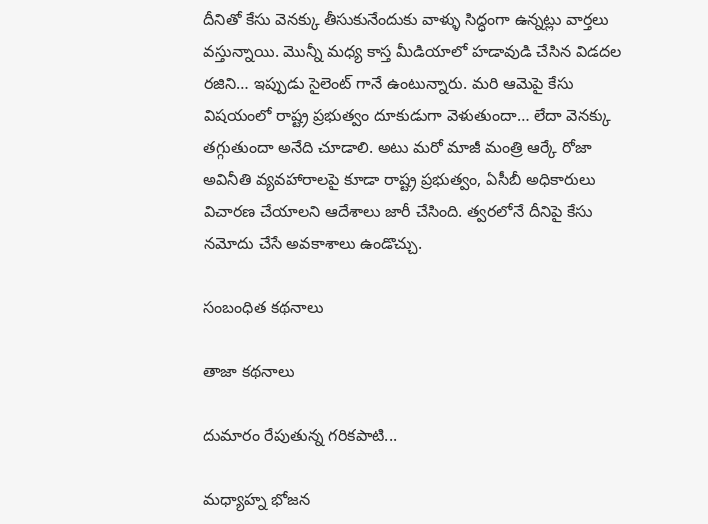దీనితో కేసు వెనక్కు తీసుకునేందుకు వాళ్ళు సిద్ధంగా ఉన్నట్లు వార్తలు వస్తున్నాయి. మొన్నీ మధ్య కాస్త మీడియాలో హడావుడి చేసిన విడదల రజిని… ఇప్పుడు సైలెంట్ గానే ఉంటున్నారు. మరి ఆమెపై కేసు విషయంలో రాష్ట్ర ప్రభుత్వం దూకుడుగా వెళుతుందా… లేదా వెనక్కు తగ్గుతుందా అనేది చూడాలి. అటు మరో మాజీ మంత్రి ఆర్కే రోజా అవినీతి వ్యవహారాలపై కూడా రాష్ట్ర ప్రభుత్వం, ఏసీబీ అధికారులు విచారణ చేయాలని ఆదేశాలు జారీ చేసింది. త్వరలోనే దీనిపై కేసు నమోదు చేసే అవకాశాలు ఉండొచ్చు.

సంబంధిత కథనాలు

తాజా కథనాలు

దుమారం రేపుతున్న గరికపాటి...

మధ్యాహ్న భోజన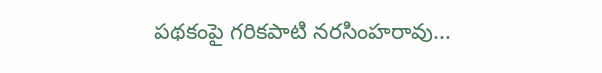పథకంపై గరికపాటి నరసింహరావు...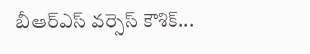బీఆర్ఎస్ వర్సెస్ కౌశిక్...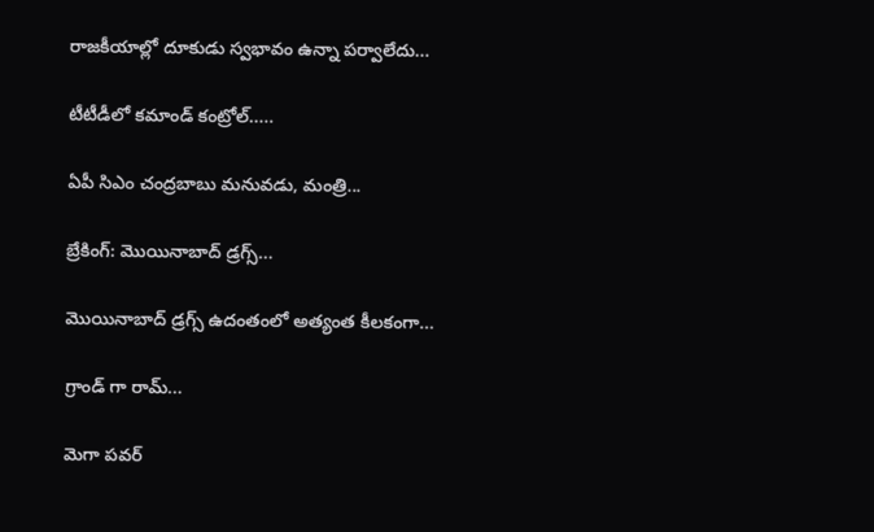రాజకీయాల్లో దూకుడు స్వభావం ఉన్నా పర్వాలేదు...

టీటీడీలో కమాండ్ కంట్రోల్.....

ఏపీ సిఎం చంద్రబాబు మనువడు, మంత్రి...

బ్రేకింగ్: మొయినాబాద్ డ్రగ్స్...

మొయినాబాద్ డ్రగ్స్ ఉదంతంలో అత్యంత కీలకంగా...

గ్రాండ్ గా రామ్...

మెగా పవర్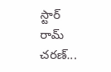స్టార్ రామ్ చరణ్...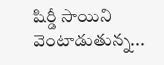షిర్డీ సాయిని వెంటాడుతున్న...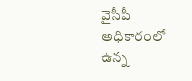వైసీపీ అధికారంలో ఉన్న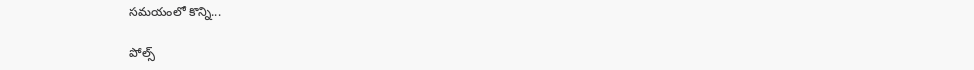సమయంలో కొన్ని...

పోల్స్